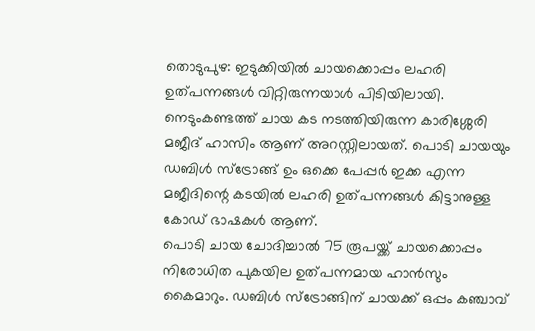തൊടുപുഴ: ഇടുക്കിയിൽ ചായക്കൊപ്പം ലഹരി ഉത്പന്നങ്ങൾ വിറ്റിരുന്നയാൾ പിടിയിലായി. നെടുംകണ്ടത്ത് ചായ കട നടത്തിയിരുന്ന കാരിശ്ശേരി മജീദ് ഹാസിം ആണ് അറസ്റ്റിലായത്. പൊടി ചായയും ഡബിൾ സ്ട്രോങ്ങ് ഉം ഒക്കെ പേപ്പർ ഇക്ക എന്ന മജീദിന്റെ കടയിൽ ലഹരി ഉത്പന്നങ്ങൾ കിട്ടാനുള്ള കോഡ് ഭാഷകൾ ആണ്.
പൊടി ചായ ചോദിച്ചാൽ 75 രൂപയ്ക്ക് ചായക്കൊപ്പം നിരോധിത പുകയില ഉത്പന്നമായ ഹാൻസും കൈമാറും. ഡബിൾ സ്ട്രോങ്ങിന് ചായക്ക് ഒപ്പം കഞ്ചാവ്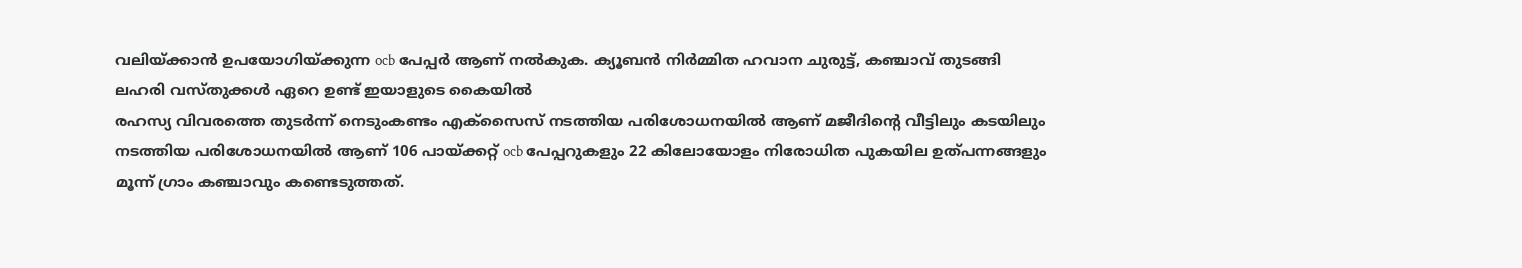വലിയ്ക്കാൻ ഉപയോഗിയ്ക്കുന്ന ocb പേപ്പർ ആണ് നൽകുക. ക്യൂബൻ നിർമ്മിത ഹവാന ചുരുട്ട്, കഞ്ചാവ് തുടങ്ങി ലഹരി വസ്തുക്കൾ ഏറെ ഉണ്ട് ഇയാളുടെ കൈയിൽ
രഹസ്യ വിവരത്തെ തുടർന്ന് നെടുംകണ്ടം എക്സൈസ് നടത്തിയ പരിശോധനയിൽ ആണ് മജീദിന്റെ വീട്ടിലും കടയിലും നടത്തിയ പരിശോധനയിൽ ആണ് 106 പായ്ക്കറ്റ് ocb പേപ്പറുകളും 22 കിലോയോളം നിരോധിത പുകയില ഉത്പന്നങ്ങളും മൂന്ന് ഗ്രാം കഞ്ചാവും കണ്ടെടുത്തത്.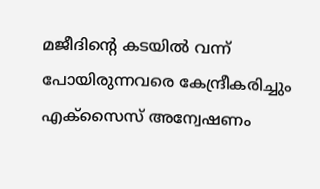മജീദിന്റെ കടയിൽ വന്ന് പോയിരുന്നവരെ കേന്ദ്രീകരിച്ചും എക്സൈസ് അന്വേഷണം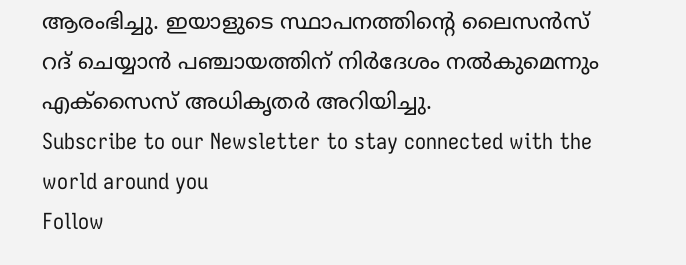ആരംഭിച്ചു. ഇയാളുടെ സ്ഥാപനത്തിന്റെ ലൈസൻസ് റദ് ചെയ്യാൻ പഞ്ചായത്തിന് നിർദേശം നൽകുമെന്നും എക്സൈസ് അധികൃതർ അറിയിച്ചു.
Subscribe to our Newsletter to stay connected with the world around you
Follow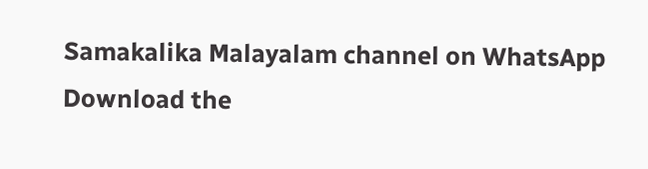Samakalika Malayalam channel on WhatsApp
Download the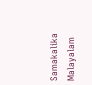Samakalika Malayalam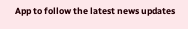App to follow the latest news updates